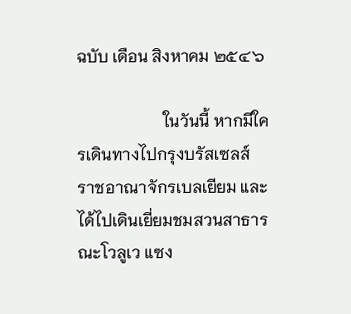ฉบับ เดือน สิงหาคม ๒๕๔๖

                     ในวันนี้ หากมีใครเดินทางไปกรุงบรัสเซลส์ ราชอาณาจักรเบลเยียม และได้ไปเดินเยี่ยมชมสวนสาธารณะโวลูเว แซง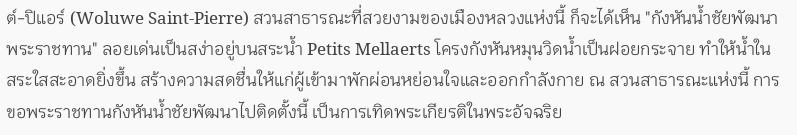ต์-ปิแอร์ (Woluwe Saint-Pierre) สวนสาธารณะที่สวยงามของเมืองหลวงแห่งนี้ ก็จะได้เห็น "กังหันน้ำชัยพัฒนาพระราชทาน" ลอยเด่นเป็นสง่าอยู่บนสระน้ำ Petits Mellaerts โครงกังหันหมุนวิดน้ำเป็นฝอยกระจาย ทำให้น้ำในสระใสสะอาดยิ่งขึ้น สร้างความสดชื่นให้แก่ผู้เข้ามาพักผ่อนหย่อนใจและออกกำลังกาย ณ สวนสาธารณะแห่งนี้ การขอพระราชทานกังหันน้ำชัยพัฒนาไปติดตั้งนี้ เป็นการเทิดพระเกียรติในพระอัจฉริย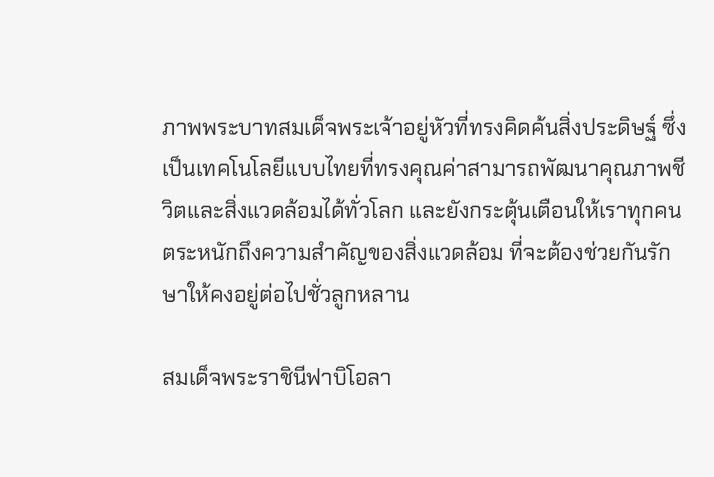ภาพพระบาทสมเด็จพระเจ้าอยู่หัวที่ทรงคิดค้นสิ่งประดิษฐ์ ซึ่งเป็นเทคโนโลยีแบบไทยที่ทรงคุณค่าสามารถพัฒนาคุณภาพชีวิตและสิ่งแวดล้อมได้ทั่วโลก และยังกระตุ้นเตือนให้เราทุกคนตระหนักถึงความสำคัญของสิ่งแวดล้อม ที่จะต้องช่วยกันรักษาให้คงอยู่ต่อไปชั่วลูกหลาน

สมเด็จพระราชินีฟาบิโอลา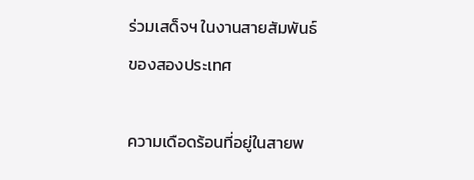ร่วมเสด็จฯ ในงานสายสัมพันธ์ของสองประเทศ

ความเดือดร้อนที่อยู่ในสายพ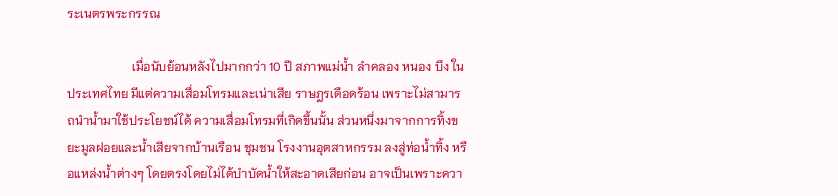ระเนตรพระกรรณ

                     เมื่อนับย้อนหลังไปมากกว่า 10 ปี สภาพแม่น้ำ ลำคลอง หนอง บึง ในประเทศไทย มีแต่ความเสื่อมโทรมและเน่าเสีย ราษฎรเดือดร้อน เพราะไม่สามารถนำน้ำมาใช้ประโยชน์ได้ ความเสื่อมโทรมที่เกิดขึ้นนั้น ส่วนหนึ่งมาจากการทิ้งขยะมูลฝอยและน้ำเสียจากบ้านเรือน ชุมชน โรงงานอุตสาหกรรม ลงสู่ท่อน้ำทิ้ง หรือแหล่งน้ำต่างๆ โดยตรงโดยไม่ได้บำบัดน้ำให้สะอาดเสียก่อน อาจเป็นเพราะควา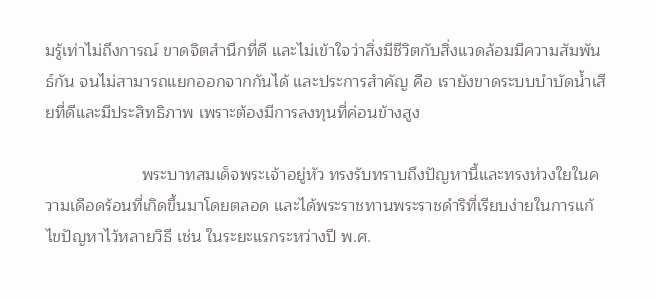มรู้เท่าไม่ถึงการณ์ ขาดจิตสำนึกที่ดี และไม่เข้าใจว่าสิ่งมีชีวิตกับสิ่งแวดล้อมมีความสัมพันธ์กัน จนไม่สามารถแยกออกจากกันได้ และประการสำคัญ คือ เรายังขาดระบบบำบัดน้ำเสียที่ดีและมีประสิทธิภาพ เพราะต้องมีการลงทุนที่ค่อนข้างสูง

                     พระบาทสมเด็จพระเจ้าอยู่หัว ทรงรับทราบถึงปัญหานี้และทรงห่วงใยในความเดือดร้อนที่เกิดขึ้นมาโดยตลอด และได้พระราชทานพระราชดำริที่เรียบง่ายในการแก้ไขปัญหาไว้หลายวิธี เช่น ในระยะแรกระหว่างปี พ.ศ.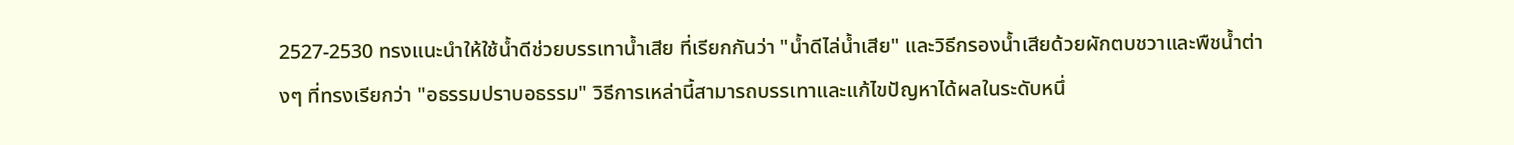2527-2530 ทรงแนะนำให้ใช้น้ำดีช่วยบรรเทาน้ำเสีย ที่เรียกกันว่า "น้ำดีไล่น้ำเสีย" และวิธีกรองน้ำเสียด้วยผักตบชวาและพืชน้ำต่างๆ ที่ทรงเรียกว่า "อธรรมปราบอธรรม" วิธีการเหล่านี้สามารถบรรเทาและแก้ไขปัญหาได้ผลในระดับหนึ่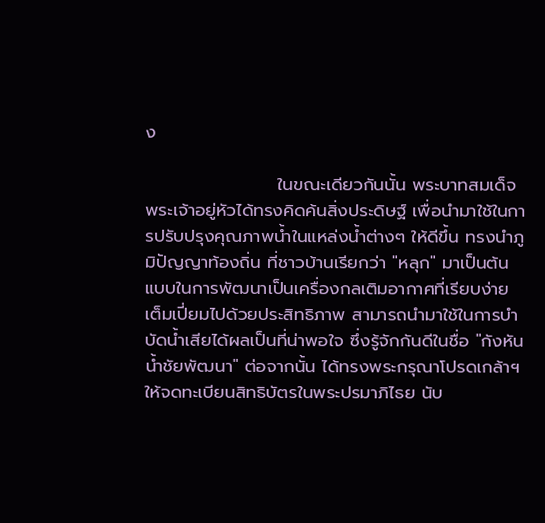ง

                     ในขณะเดียวกันนั้น พระบาทสมเด็จพระเจ้าอยู่หัวได้ทรงคิดค้นสิ่งประดิษฐ์ เพื่อนำมาใช้ในการปรับปรุงคุณภาพน้ำในแหล่งน้ำต่างๆ ให้ดีขึ้น ทรงนำภูมิปัญญาท้องถิ่น ที่ชาวบ้านเรียกว่า "หลุก" มาเป็นต้นแบบในการพัฒนาเป็นเครื่องกลเติมอากาศที่เรียบง่าย เต็มเปี่ยมไปด้วยประสิทธิภาพ สามารถนำมาใช้ในการบำบัดน้ำเสียได้ผลเป็นที่น่าพอใจ ซึ่งรู้จักกันดีในชื่อ "กังหันน้ำชัยพัฒนา" ต่อจากนั้น ได้ทรงพระกรุณาโปรดเกล้าฯ ให้จดทะเบียนสิทธิบัตรในพระปรมาภิไธย นับ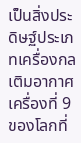เป็นสิ่งประดิษฐ์ประเภทเครื่องกลเติมอากาศเครื่องที่ 9 ของโลกที่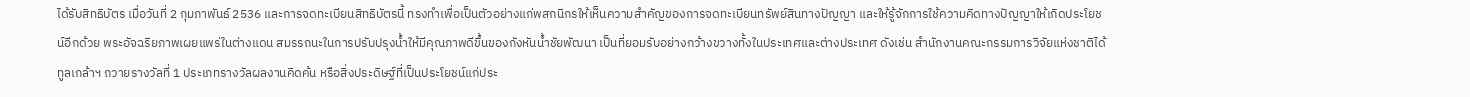ได้รับสิทธิบัตร เมื่อวันที่ 2 กุมภาพันธ์ 2536 และการจดทะเบียนสิทธิบัตรนี้ ทรงทำเพื่อเป็นตัวอย่างแก่พสกนิกรให้เห็นความสำคัญของการจดทะเบียนทรัพย์สินทางปัญญา และให้รู้จักการใช้ความคิดทางปัญญาให้เกิดประโยชน์อีกด้วย พระอัจฉริยภาพเผยแพร่ในต่างแดน สมรรถนะในการปรับปรุงน้ำให้มีคุณภาพดีขึ้นของกังหันน้ำชัยพัฒนา เป็นที่ยอมรับอย่างกว้างขวางทั้งในประเทศและต่างประเทศ ดังเช่น สำนักงานคณะกรรมการวิจัยแห่งชาติได้ทูลเกล้าฯ ถวายรางวัลที่ 1 ประเภทรางวัลผลงานคิดค้น หรือสิ่งประดิษฐ์ที่เป็นประโยชน์แก่ประ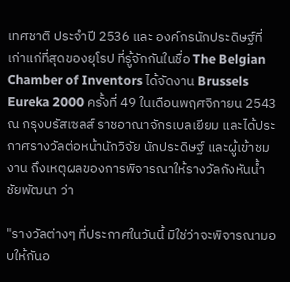เทศชาติ ประจำปี 2536 และ องค์กรนักประดิษฐ์ที่เก่าแก่ที่สุดของยุโรป ที่รู้จักกันในชื่อ The Belgian Chamber of Inventors ได้จัดงาน Brussels Eureka 2000 ครั้งที่ 49 ในเดือนพฤศจิกายน 2543 ณ กรุงบรัสเซลส์ ราชอาณาจักรเบลเยียม และได้ประกาศรางวัลต่อหน้านักวิจัย นักประดิษฐ์ และผู้เข้าชมงาน ถึงเหตุผลของการพิจารณาให้รางวัลกังหันน้ำชัยพัฒนา ว่า

"รางวัลต่างๆ ที่ประกาศในวันนี้ มิใช่ว่าจะพิจารณามอบให้กันอ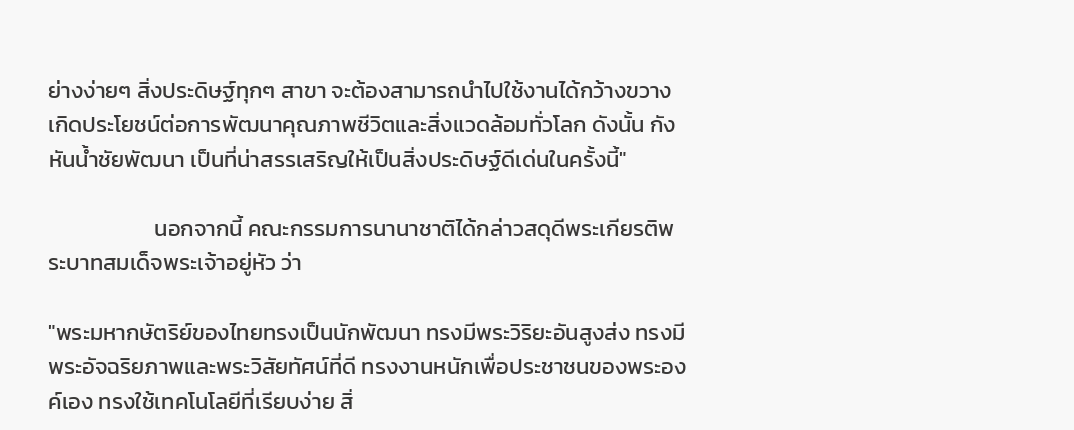ย่างง่ายๆ สิ่งประดิษฐ์ทุกๆ สาขา จะต้องสามารถนำไปใช้งานได้กว้างขวาง เกิดประโยชน์ต่อการพัฒนาคุณภาพชีวิตและสิ่งแวดล้อมทั่วโลก ดังนั้น กังหันน้ำชัยพัฒนา เป็นที่น่าสรรเสริญให้เป็นสิ่งประดิษฐ์ดีเด่นในครั้งนี้"

                     นอกจากนี้ คณะกรรมการนานาชาติได้กล่าวสดุดีพระเกียรติพระบาทสมเด็จพระเจ้าอยู่หัว ว่า

"พระมหากษัตริย์ของไทยทรงเป็นนักพัฒนา ทรงมีพระวิริยะอันสูงส่ง ทรงมีพระอัจฉริยภาพและพระวิสัยทัศน์ที่ดี ทรงงานหนักเพื่อประชาชนของพระองค์เอง ทรงใช้เทคโนโลยีที่เรียบง่าย สิ่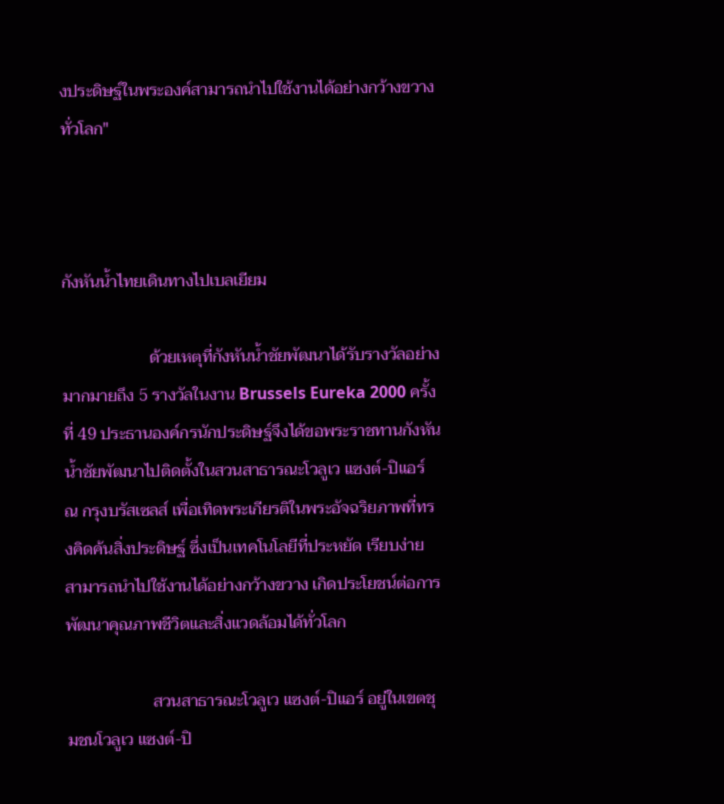งประดิษฐ์ในพระองค์สามารถนำไปใช้งานได้อย่างกว้างขวางทั่วโลก"



กังหันน้ำไทยเดินทางไปเบลเยียม

                     ด้วยเหตุที่กังหันน้ำชัยพัฒนาได้รับรางวัลอย่างมากมายถึง 5 รางวัลในงาน Brussels Eureka 2000 ครั้งที่ 49 ประธานองค์กรนักประดิษฐ์จึงได้ขอพระราชทานกังหันน้ำชัยพัฒนาไปติดตั้งในสวนสาธารณะโวลูเว แซงต์-ปิแอร์ ณ กรุงบรัสเซลส์ เพื่อเทิดพระเกียรติในพระอัจฉริยภาพที่ทรงคิดค้นสิ่งประดิษฐ์ ซึ่งเป็นเทคโนโลยีที่ประหยัด เรียบง่าย สามารถนำไปใช้งานได้อย่างกว้างขวาง เกิดประโยชน์ต่อการพัฒนาคุณภาพชีวิตและสิ่งแวดล้อมได้ทั่วโลก

                     สวนสาธารณะโวลูเว แซงต์-ปิแอร์ อยู่ในเขตชุมชนโวลูเว แซงต์-ปิ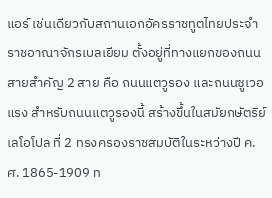แอร์ เช่นเดียวกับสถานเอกอัครราชทูตไทยประจำราชอาณาจักรเบลเยียม ตั้งอยู่ที่ทางแยกของถนนสายสำคัญ 2 สาย คือ ถนนแตวูรอง และถนนซูเวอแรง สำหรับถนนแตวูรองนี้ สร้างขึ้นในสมัยกษัตริย์เลโอโปล ที่ 2 ทรงครองราชสมบัติในระหว่างปี ค.ศ. 1865-1909 ท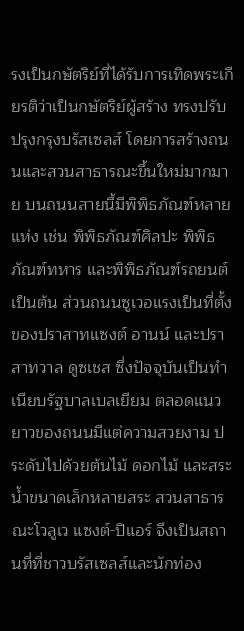รงเป็นกษัตริย์ที่ได้รับการเทิดพระเกียรติว่าเป็นกษัตริย์ผู้สร้าง ทรงปรับปรุงกรุงบรัสเซลส์ โดยการสร้างถนนและสวนสาธารณะขึ้นใหม่มากมาย บนถนนสายนี้มีพิพิธภัณฑ์หลายแห่ง เช่น พิพิธภัณฑ์ศิลปะ พิพิธภัณฑ์ทหาร และพิพิธภัณฑ์รถยนต์ เป็นต้น ส่วนถนนซูเวอแรงเป็นที่ตั้งของปราสาทแซงต์ อานน์ และปราสาทวาล ดูซเชส ซึ่งปัจจุบันเป็นทำเนียบรัฐบาลเบลเยียม ตลอดแนวยาวของถนนมีแต่ความสวยงาม ประดับไปด้วยต้นไม้ ดอกไม้ และสระน้ำขนาดเล็กหลายสระ สวนสาธารณะโวลูเว แซงต์-ปิแอร์ จึงเป็นสถานที่ที่ชาวบรัสเซลส์และนักท่อง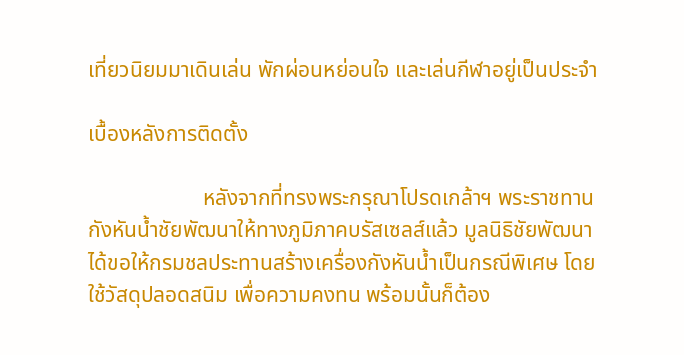เที่ยวนิยมมาเดินเล่น พักผ่อนหย่อนใจ และเล่นกีฬาอยู่เป็นประจำ

เบื้องหลังการติดตั้ง

                     หลังจากที่ทรงพระกรุณาโปรดเกล้าฯ พระราชทานกังหันน้ำชัยพัฒนาให้ทางภูมิภาคบรัสเซลส์แล้ว มูลนิธิชัยพัฒนาได้ขอให้กรมชลประทานสร้างเครื่องกังหันน้ำเป็นกรณีพิเศษ โดยใช้วัสดุปลอดสนิม เพื่อความคงทน พร้อมนั้นก็ต้อง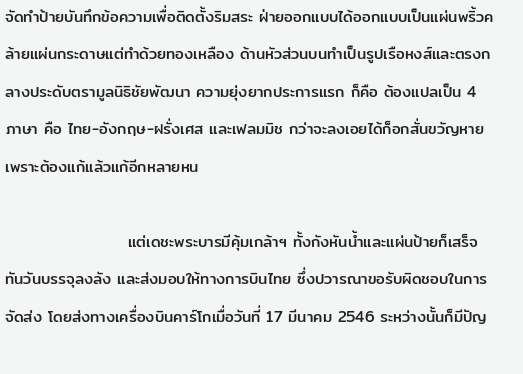จัดทำป้ายบันทึกข้อความเพื่อติดตั้งริมสระ ฝ่ายออกแบบได้ออกแบบเป็นแผ่นพริ้วคล้ายแผ่นกระดาษแต่ทำด้วยทองเหลือง ด้านหัวส่วนบนทำเป็นรูปเรือหงส์และตรงกลางประดับตรามูลนิธิชัยพัฒนา ความยุ่งยากประการแรก ก็คือ ต้องแปลเป็น 4 ภาษา คือ ไทย-อังกฤษ-ฝรั่งเศส และเฟลมมิช กว่าจะลงเอยได้ก็อกสั่นขวัญหาย เพราะต้องแก้แล้วแก้อีกหลายหน

                     แต่เดชะพระบารมีคุ้มเกล้าฯ ทั้งกังหันน้ำและแผ่นป้ายก็เสร็จทันวันบรรจุลงลัง และส่งมอบให้ทางการบินไทย ซึ่งปวารณาขอรับผิดชอบในการจัดส่ง โดยส่งทางเครื่องบินคาร์โกเมื่อวันที่ 17 มีนาคม 2546 ระหว่างนั้นก็มีปัญ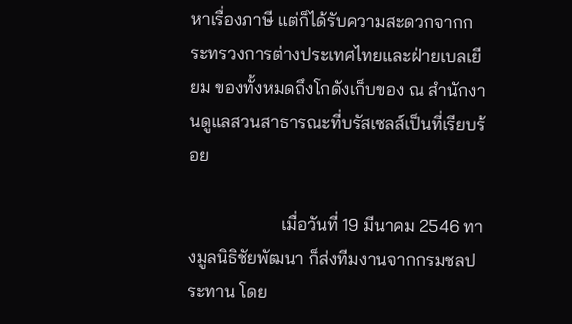หาเรื่องภาษี แต่ก็ได้รับความสะดวกจากกระทรวงการต่างประเทศไทยและฝ่ายเบลเยียม ของทั้งหมดถึงโกดังเก็บของ ณ สำนักงานดูแลสวนสาธารณะที่บรัสเซลส์เป็นที่เรียบร้อย

                     เมื่อวันที่ 19 มีนาคม 2546 ทางมูลนิธิชัยพัฒนา ก็ส่งทีมงานจากกรมชลประทาน โดย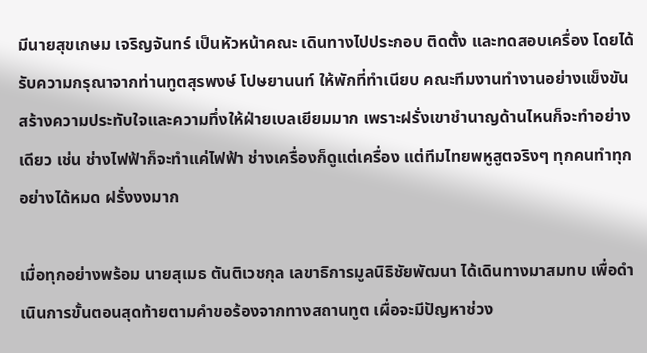มีนายสุขเกษม เจริญจันทร์ เป็นหัวหน้าคณะ เดินทางไปประกอบ ติดตั้ง และทดสอบเครื่อง โดยได้รับความกรุณาจากท่านทูตสุรพงษ์ โปษยานนท์ ให้พักที่ทำเนียบ คณะทีมงานทำงานอย่างแข็งขัน สร้างความประทับใจและความทึ่งให้ฝ่ายเบลเยียมมาก เพราะฝรั่งเขาชำนาญด้านไหนก็จะทำอย่างเดียว เช่น ช่างไฟฟ้าก็จะทำแค่ไฟฟ้า ช่างเครื่องก็ดูแต่เครื่อง แต่ทีมไทยพหูสูตจริงๆ ทุกคนทำทุกอย่างได้หมด ฝรั่งงงมาก

เมื่อทุกอย่างพร้อม นายสุเมธ ตันติเวชกุล เลขาธิการมูลนิธิชัยพัฒนา ได้เดินทางมาสมทบ เพื่อดำเนินการขั้นตอนสุดท้ายตามคำขอร้องจากทางสถานทูต เผื่อจะมีปัญหาช่วง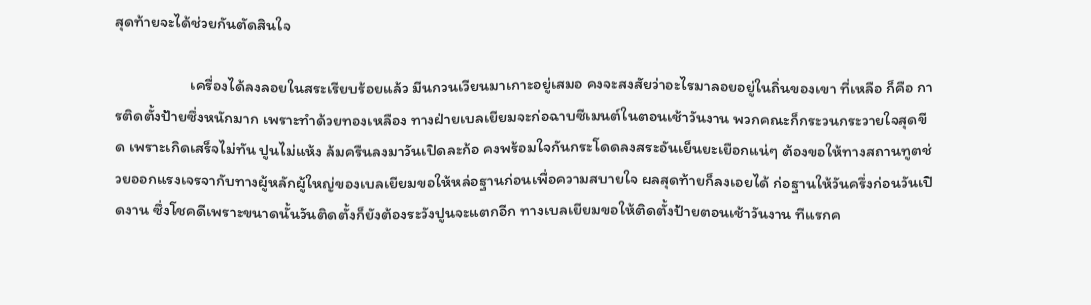สุดท้ายจะได้ช่วยกันตัดสินใจ

                     เครื่องได้ลงลอยในสระเรียบร้อยแล้ว มีนกวนเวียนมาเกาะอยู่เสมอ คงจะสงสัยว่าอะไรมาลอยอยู่ในถิ่นของเขา ที่เหลือ ก็คือ การติดตั้งป้ายซึ่งหนักมาก เพราะทำด้วยทองเหลือง ทางฝ่ายเบลเยียมจะก่อฉาบซีเมนต์ในตอนเช้าวันงาน พวกคณะก็กระวนกระวายใจสุดขีด เพราะเกิดเสร็จไม่ทัน ปูนไม่แห้ง ล้มครืนลงมาวันเปิดละก้อ คงพร้อมใจกันกระโดดลงสระอันเย็นยะเยือกแน่ๆ ต้องขอให้ทางสถานทูตช่วยออกแรงเจรจากับทางผู้หลักผู้ใหญ่ของเบลเยียมขอให้หล่อฐานก่อนเพื่อความสบายใจ ผลสุดท้ายก็ลงเอยได้ ก่อฐานให้วันครึ่งก่อนวันเปิดงาน ซึ่งโชคดีเพราะขนาดนั้นวันติดตั้งก็ยังต้องระวังปูนจะแตกอีก ทางเบลเยียมขอให้ติดตั้งป้ายตอนเช้าวันงาน ทีแรกค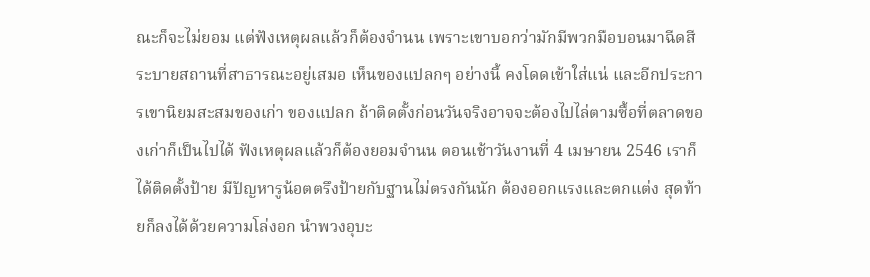ณะก็จะไม่ยอม แต่ฟังเหตุผลแล้วก็ต้องจำนน เพราะเขาบอกว่ามักมีพวกมือบอนมาฉีดสีระบายสถานที่สาธารณะอยู่เสมอ เห็นของแปลกๆ อย่างนี้ คงโดดเข้าใส่แน่ และอีกประการเขานิยมสะสมของเก่า ของแปลก ถ้าติดตั้งก่อนวันจริงอาจจะต้องไปไล่ตามซื้อที่ตลาดของเก่าก็เป็นไปได้ ฟังเหตุผลแล้วก็ต้องยอมจำนน ตอนเช้าวันงานที่ 4 เมษายน 2546 เราก็ได้ติดตั้งป้าย มีปัญหารูน้อตตรึงป้ายกับฐานไม่ตรงกันนัก ต้องออกแรงและตกแต่ง สุดท้ายก็ลงได้ด้วยความโล่งอก นำพวงอุบะ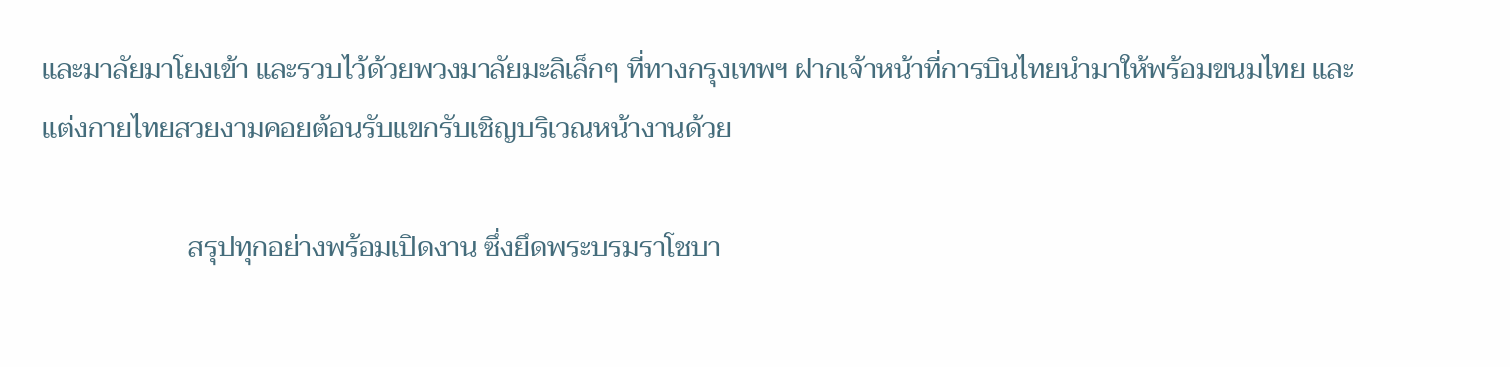และมาลัยมาโยงเข้า และรวบไว้ด้วยพวงมาลัยมะลิเล็กๆ ที่ทางกรุงเทพฯ ฝากเจ้าหน้าที่การบินไทยนำมาให้พร้อมขนมไทย และแต่งกายไทยสวยงามคอยต้อนรับแขกรับเชิญบริเวณหน้างานด้วย

                     สรุปทุกอย่างพร้อมเปิดงาน ซึ่งยึดพระบรมราโชบา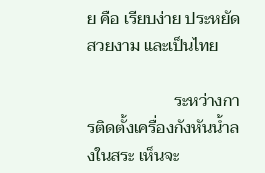ย คือ เรียบง่าย ประหยัด สวยงาม และเป็นไทย

                     ระหว่างการติดตั้งเครื่องกังหันน้ำลงในสระ เห็นจะ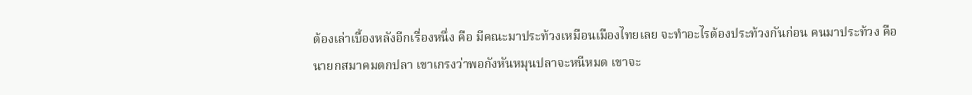ต้องเล่าเบื้องหลังอีกเรื่องหนึ่ง คือ มีคณะมาประท้วงเหมือนเมืองไทยเลย จะทำอะไรต้องประท้วงกันก่อน คนมาประท้วง คือ นายกสมาคมตกปลา เขาเกรงว่าพอกังหันหมุนปลาจะหนีหมด เขาจะ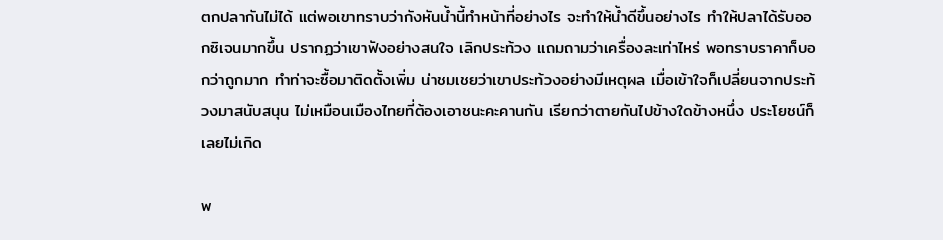ตกปลากันไม่ได้ แต่พอเขาทราบว่ากังหันน้ำนี้ทำหน้าที่อย่างไร จะทำให้น้ำดีขึ้นอย่างไร ทำให้ปลาได้รับออกซิเจนมากขึ้น ปรากฏว่าเขาฟังอย่างสนใจ เลิกประท้วง แถมถามว่าเครื่องละเท่าไหร่ พอทราบราคาก็บอกว่าถูกมาก ทำท่าจะซื้อมาติดตั้งเพิ่ม น่าชมเชยว่าเขาประท้วงอย่างมีเหตุผล เมื่อเข้าใจก็เปลี่ยนจากประท้วงมาสนับสนุน ไม่เหมือนเมืองไทยที่ต้องเอาชนะคะคานกัน เรียกว่าตายกันไปข้างใดข้างหนึ่ง ประโยชน์ก็เลยไม่เกิด

พ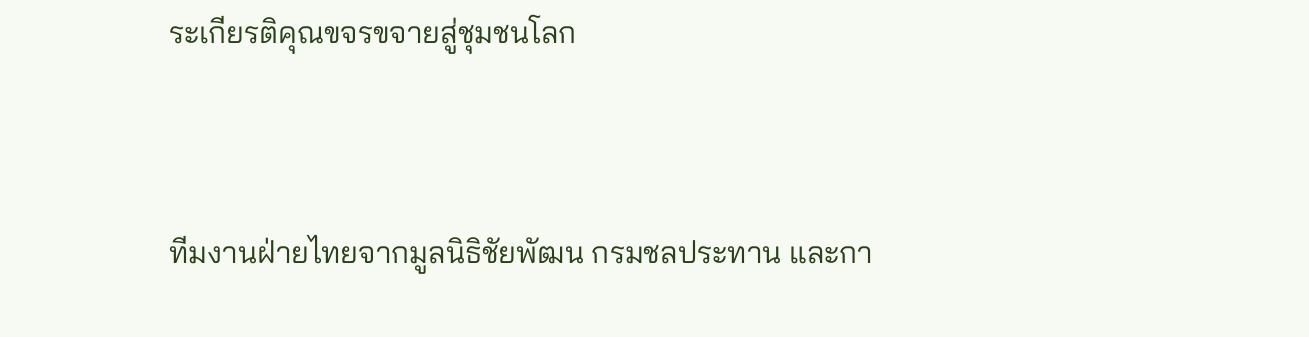ระเกียรติคุณขจรขจายสู่ชุมชนโลก



ทีมงานฝ่ายไทยจากมูลนิธิชัยพัฒน กรมชลประทาน และกา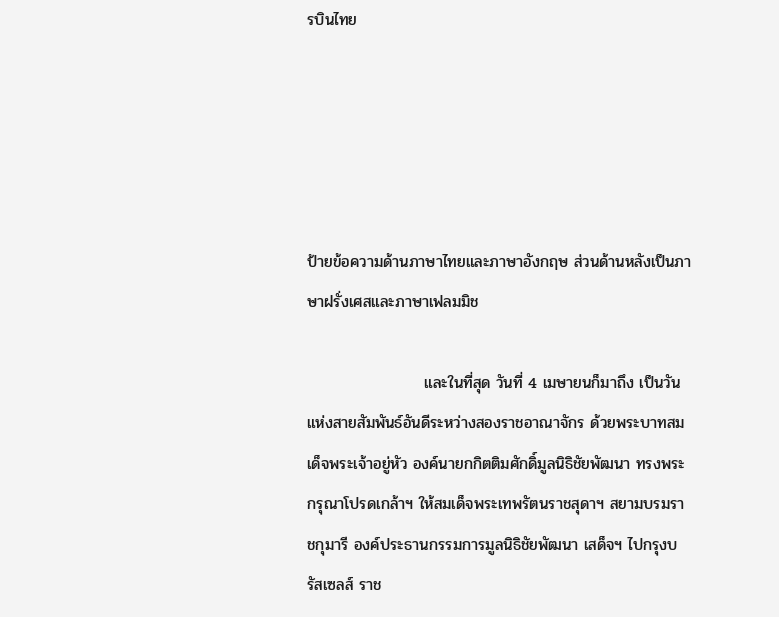รบินไทย





ป้ายข้อความด้านภาษาไทยและภาษาอังกฤษ ส่วนด้านหลังเป็นภาษาฝรั่งเศสและภาษาเฟลมมิช

                     และในที่สุด วันที่ 4 เมษายนก็มาถึง เป็นวันแห่งสายสัมพันธ์อันดีระหว่างสองราชอาณาจักร ด้วยพระบาทสมเด็จพระเจ้าอยู่หัว องค์นายกกิตติมศักดิ์มูลนิธิชัยพัฒนา ทรงพระกรุณาโปรดเกล้าฯ ให้สมเด็จพระเทพรัตนราชสุดาฯ สยามบรมราชกุมารี องค์ประธานกรรมการมูลนิธิชัยพัฒนา เสด็จฯ ไปกรุงบรัสเซลส์ ราช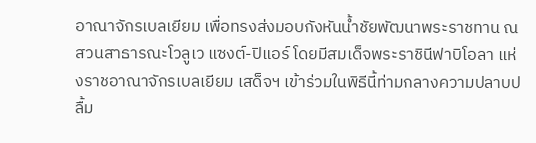อาณาจักรเบลเยียม เพื่อทรงส่งมอบกังหันน้ำชัยพัฒนาพระราชทาน ณ สวนสาธารณะโวลูเว แซงต์-ปิแอร์ โดยมีสมเด็จพระราชินีฟาบิโอลา แห่งราชอาณาจักรเบลเยียม เสด็จฯ เข้าร่วมในพิธีนี้ท่ามกลางความปลาบปลื้ม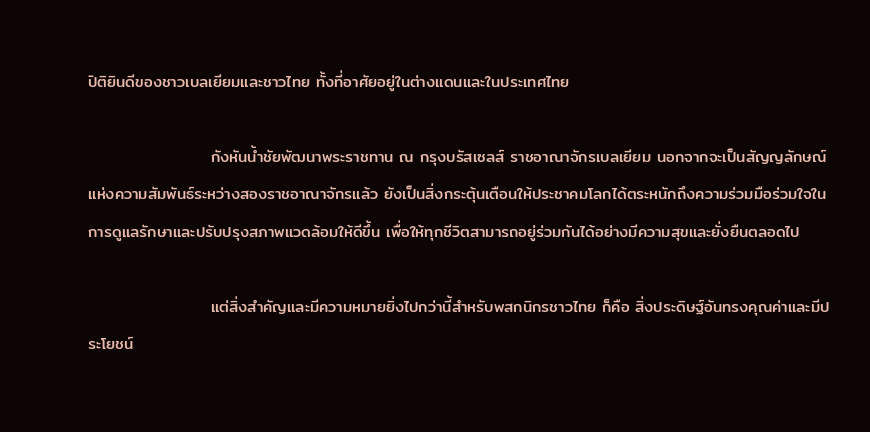ปิติยินดีของชาวเบลเยียมและชาวไทย ทั้งที่อาศัยอยู่ในต่างแดนและในประเทศไทย

                     กังหันน้ำชัยพัฒนาพระราชทาน ณ กรุงบรัสเซลส์ ราชอาณาจักรเบลเยียม นอกจากจะเป็นสัญญลักษณ์แห่งความสัมพันธ์ระหว่างสองราชอาณาจักรแล้ว ยังเป็นสิ่งกระตุ้นเตือนให้ประชาคมโลกได้ตระหนักถึงความร่วมมือร่วมใจในการดูแลรักษาและปรับปรุงสภาพแวดล้อมให้ดีขึ้น เพื่อให้ทุกชีวิตสามารถอยู่ร่วมกันได้อย่างมีความสุขและยั่งยืนตลอดไป

                     แต่สิ่งสำคัญและมีความหมายยิ่งไปกว่านี้สำหรับพสกนิกรชาวไทย ก็คือ สิ่งประดิษฐ์อันทรงคุณค่าและมีประโยชน์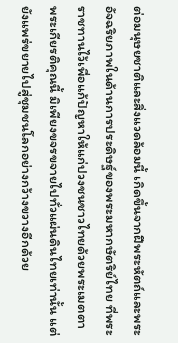ต่อมนุษยชาติและสิ่งแวดล้อมนี้ เกิดขึ้นจากฝีพระหัตถ์และพระอัจฉริยภาพในด้านการประดิษฐ์ของพระมหากษัตริย์ไทย ที่พระราชทานไว้เพื่อแก้ปัญหาให้แก่ปวงชนชาวไทยด้วยพระเมตตา พระเกียรติคุณนี้ มิเพียงขจรขจายไปทั่วแผ่นดินไทยเท่านั้น แต่ยังแพร่ขยายไปสู่ชุมชนโลกอย่างกว้างขวางอีกด้วย